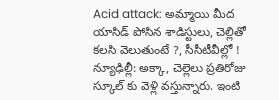Acid attack: అమ్మాయి మీద యాసిడ్ పోసిన శాడిస్టులు, చెల్లితో కలసి వెలుతుంటే ?, సీసీటీవీల్లో !
న్యూఢిల్లీ: అక్కా, చెల్లెలు ప్రతిరోజు స్కూల్ కు వెళ్లి వస్తున్నారు. ఇంటి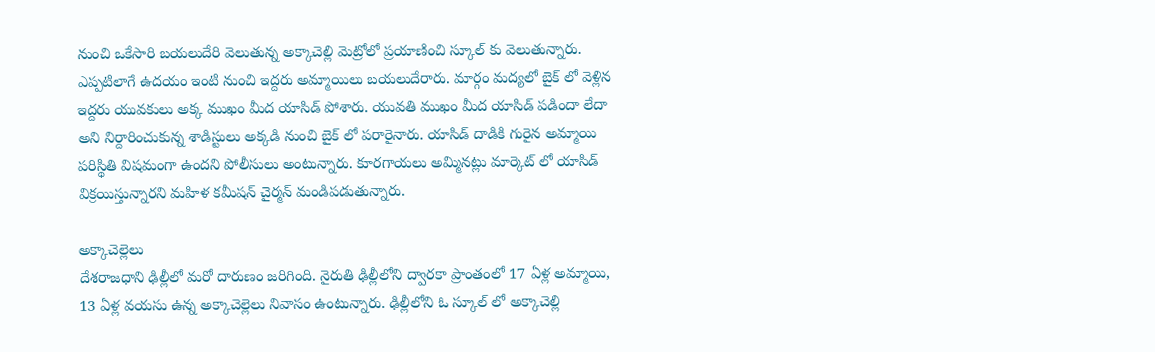నుంచి ఒకేసారి బయలుదేరి వెలుతున్న అక్కాచెల్లి మెట్రోలో ప్రయాణించి స్కూల్ కు వెలుతున్నారు. ఎప్పటిలాగే ఉదయం ఇంటి నుంచి ఇద్దరు అమ్మాయిలు బయలుదేరారు. మార్గం మద్యలో బైక్ లో వెళ్లిన ఇద్దరు యువకులు అక్క ముఖం మీద యాసిడ్ పోశారు. యువతి ముఖం మీద యాసిడ్ పడిందా లేదా అని నిర్దారించుకున్న శాడిస్టులు అక్కడి నుంచి బైక్ లో పరారైనారు. యాసిడ్ దాడికి గురైన అమ్మాయి పరిస్థితి విషమంగా ఉందని పోలీసులు అంటున్నారు. కూరగాయలు అమ్మినట్లు మార్కెట్ లో యాసిడ్ విక్రయిస్తున్నారని మహిళ కమీషన్ చైర్మన్ మండిపడుతున్నారు.

అక్కాచెల్లెలు
దేశరాజధాని ఢిల్లీలో మరో దారుణం జరిగింది. నైరుతి ఢిల్లీలోని ద్వారకా ప్రాంతంలో 17 ఏళ్ల అమ్మాయి, 13 ఏళ్ల వయసు ఉన్న అక్కాచెల్లెలు నివాసం ఉంటున్నారు. ఢిల్లీలోని ఓ స్కూల్ లో అక్కాచెల్లి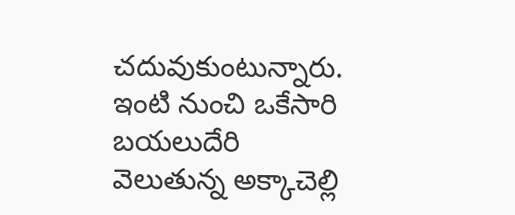చదువుకుంటున్నారు. ఇంటి నుంచి ఒకేసారి బయలుదేరి వెలుతున్న అక్కాచెల్లి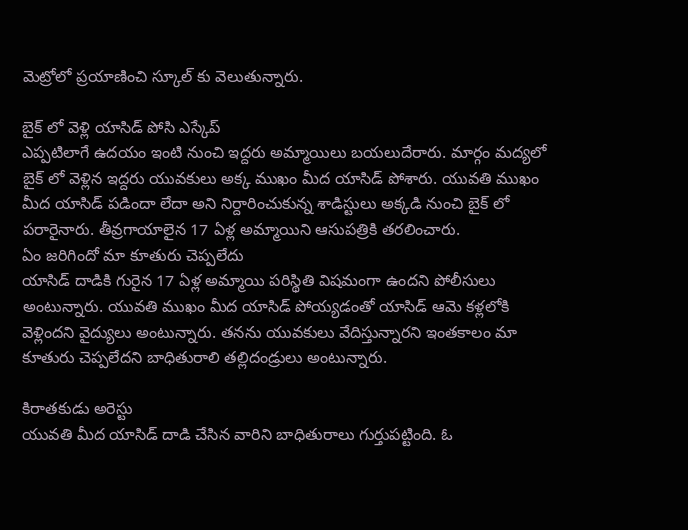మెట్రోలో ప్రయాణించి స్కూల్ కు వెలుతున్నారు.

బైక్ లో వెళ్లి యాసిడ్ పోసి ఎస్కేప్
ఎప్పటిలాగే ఉదయం ఇంటి నుంచి ఇద్దరు అమ్మాయిలు బయలుదేరారు. మార్గం మద్యలో బైక్ లో వెళ్లిన ఇద్దరు యువకులు అక్క ముఖం మీద యాసిడ్ పోశారు. యువతి ముఖం మీద యాసిడ్ పడిందా లేదా అని నిర్దారించుకున్న శాడిస్టులు అక్కడి నుంచి బైక్ లో పరారైనారు. తీవ్రగాయాలైన 17 ఏళ్ల అమ్మాయిని ఆసుపత్రికి తరలించారు.
ఏం జరిగిందో మా కూతురు చెప్పలేదు
యాసిడ్ దాడికి గురైన 17 ఏళ్ల అమ్మాయి పరిస్థితి విషమంగా ఉందని పోలీసులు అంటున్నారు. యువతి ముఖం మీద యాసిడ్ పోయ్యడంతో యాసిడ్ ఆమె కళ్లలోకి వెళ్లిందని వైద్యులు అంటున్నారు. తనను యువకులు వేదిస్తున్నారని ఇంతకాలం మా కూతురు చెప్పలేదని బాధితురాలి తల్లిదండ్రులు అంటున్నారు.

కిరాతకుడు అరెస్టు
యువతి మీద యాసిడ్ దాడి చేసిన వారిని బాధితురాలు గుర్తుపట్టింది. ఓ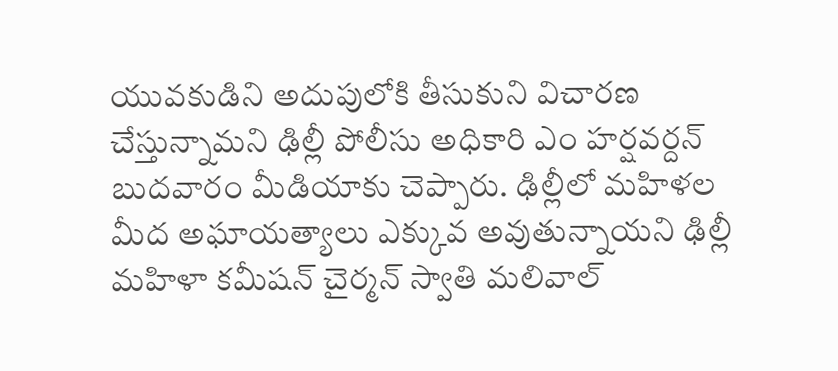యువకుడిని అదుపులోకి తీసుకుని విచారణ చేస్తున్నామని ఢిల్లీ పోలీసు అధికారి ఎం హర్షవర్దన్ బుదవారం మీడియాకు చెప్పారు. ఢిల్లీలో మహిళల మీద అఘాయత్యాలు ఎక్కువ అవుతున్నాయని ఢిల్లీ మహిళా కమీషన్ చైర్మన్ స్వాతి మలివాల్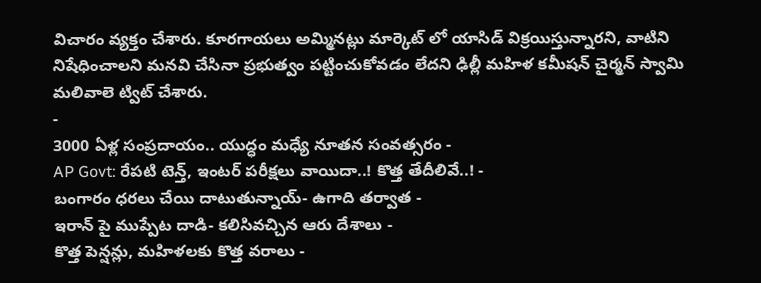విచారం వ్యక్తం చేశారు. కూరగాయలు అమ్మినట్లు మార్కెట్ లో యాసిడ్ విక్రయిస్తున్నారని, వాటిని నిషేధించాలని మనవి చేసినా ప్రభుత్వం పట్టించుకోవడం లేదని ఢిల్లీ మహిళ కమీషన్ చైర్మన్ స్వామి మలివాలె ట్విట్ చేశారు.
-
3000 ఏళ్ల సంప్రదాయం.. యుద్ధం మధ్యే నూతన సంవత్సరం -
AP Govt: రేపటి టెన్త్, ఇంటర్ పరీక్షలు వాయిదా..! కొత్త తేదీలివే..! -
బంగారం ధరలు చేయి దాటుతున్నాయ్- ఉగాది తర్వాత -
ఇరాన్ పై ముప్పేట దాడి- కలిసివచ్చిన ఆరు దేశాలు -
కొత్త పెన్షన్లు, మహిళలకు కొత్త వరాలు -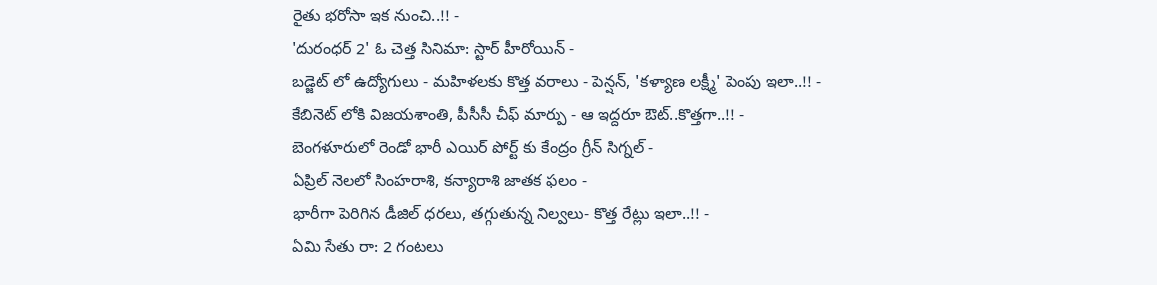రైతు భరోసా ఇక నుంచి..!! -
'దురంధర్ 2' ఓ చెత్త సినిమా: స్టార్ హీరోయిన్ -
బడ్జెట్ లో ఉద్యోగులు - మహిళలకు కొత్త వరాలు - పెన్షన్, 'కళ్యాణ లక్ష్మీ' పెంపు ఇలా..!! -
కేబినెట్ లోకి విజయశాంతి, పీసీసీ చీఫ్ మార్పు - ఆ ఇద్దరూ ఔట్..కొత్తగా..!! -
బెంగళూరులో రెండో భారీ ఎయిర్ పోర్ట్ కు కేంద్రం గ్రీన్ సిగ్నల్ -
ఏప్రిల్ నెలలో సింహరాశి, కన్యారాశి జాతక ఫలం -
భారీగా పెరిగిన డీజిల్ ధరలు, తగ్గుతున్న నిల్వలు- కొత్త రేట్లు ఇలా..!! -
ఏమి సేతు రా: 2 గంటలు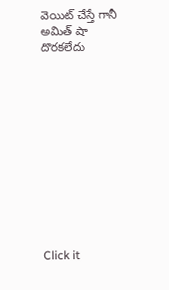వెయిట్ చేస్తే గానీ అమిత్ షా దొరకలేదు












Click it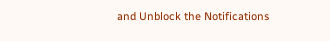and Unblock the Notifications